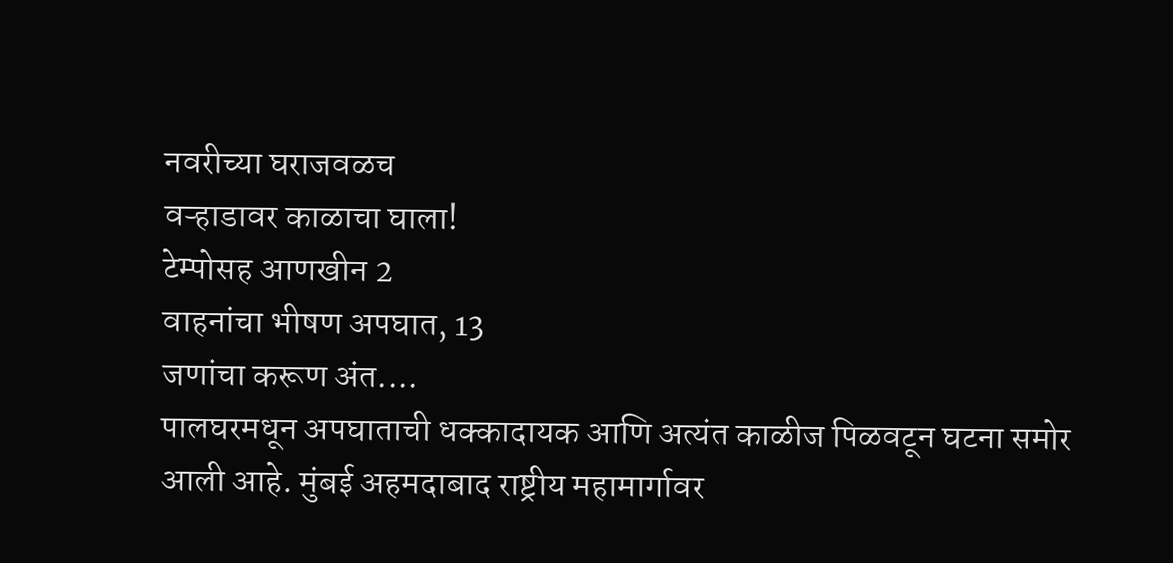नवरीच्या घराजवळच
वऱ्हाडावर काळाचा घाला!
टेम्पोसह आणखीन 2
वाहनांचा भीषण अपघात, 13
जणांचा करूण अंत....
पालघरमधून अपघाताची धक्कादायक आणि अत्यंत काळीज पिळवटून घटना समोर आली आहे. मुंबई अहमदाबाद राष्ट्रीय महामार्गावर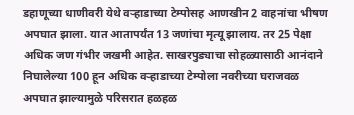डहाणूच्या धाणीवरी येथे वऱ्हाडाच्या टेम्पोसह आणखीन 2 वाहनांचा भीषण अपघात झाला. यात आतापर्यंत 13 जणांचा मृत्यू झालाय. तर 25 पेक्षा अधिक जण गंभीर जखमी आहेत. साखरपुड्याचा सोहळ्यासाठी आनंदाने निघालेल्या 100 हून अधिक वऱ्हाडाच्या टेम्पोला नवरीच्या घराजवळ अपघात झाल्यामुळे परिसरात हळहळ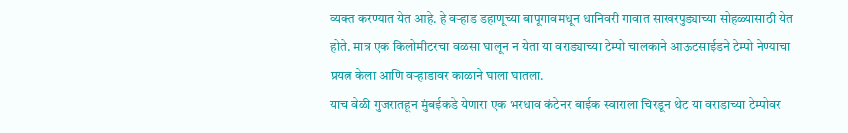व्यक्त करण्यात येत आहे. हे वऱ्हाड डहाणूच्या बापूगावमधून धानिवरी गावात साखरपुड्याच्या सोहळ्यासाठी येत होते. मात्र एक किलोमीटरचा वळसा घालून न येता या वराड्याच्या टेम्पो चालकाने आऊटसाईडने टेम्पो नेण्याचा प्रयत्न केला आणि वऱ्हाडावर काळाने घाला घातला.
याच वेळी गुजरातहून मुंबईकडे येणारा एक भरधाव कंटेनर बाईक स्वाराला चिरडून थेट या वराडाच्या टेम्पोवर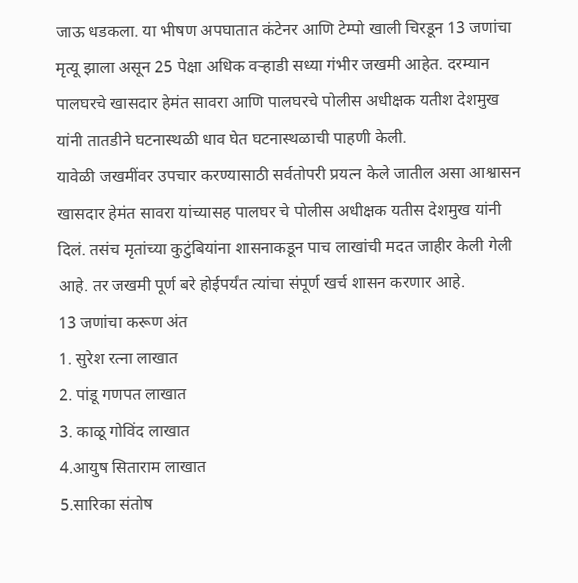जाऊ धडकला. या भीषण अपघातात कंटेनर आणि टेम्पो खाली चिरडून 13 जणांचा मृत्यू झाला असून 25 पेक्षा अधिक वऱ्हाडी सध्या गंभीर जखमी आहेत. दरम्यान पालघरचे खासदार हेमंत सावरा आणि पालघरचे पोलीस अधीक्षक यतीश देशमुख यांनी तातडीने घटनास्थळी धाव घेत घटनास्थळाची पाहणी केली.
यावेळी जखमींवर उपचार करण्यासाठी सर्वतोपरी प्रयत्न केले जातील असा आश्वासन खासदार हेमंत सावरा यांच्यासह पालघर चे पोलीस अधीक्षक यतीस देशमुख यांनी दिलं. तसंच मृतांच्या कुटुंबियांना शासनाकडून पाच लाखांची मदत जाहीर केली गेली आहे. तर जखमी पूर्ण बरे होईपर्यंत त्यांचा संपूर्ण खर्च शासन करणार आहे.
13 जणांचा करूण अंत
1. सुरेश रत्ना लाखात
2. पांडू गणपत लाखात
3. काळू गोविंद लाखात
4.आयुष सिताराम लाखात
5.सारिका संतोष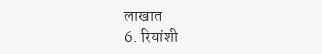लाखात
6. रियांशी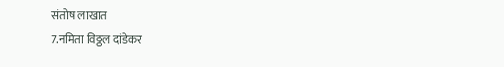संतोष लाखात
7.नमिता विठ्ठल दांडेकर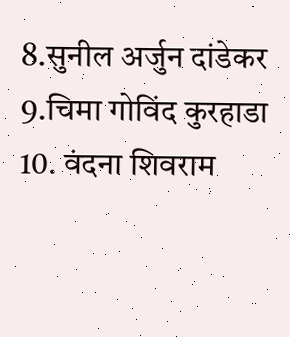8.सुनील अर्जुन दांडेकर
9.चिमा गोविंद कुरहाडा
10. वंदना शिवराम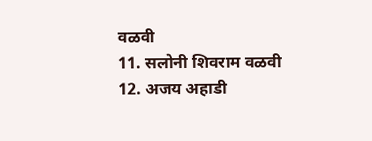वळवी
11. सलोनी शिवराम वळवी
12. अजय अहाडी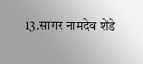13.सागर नामदेव शेंडे